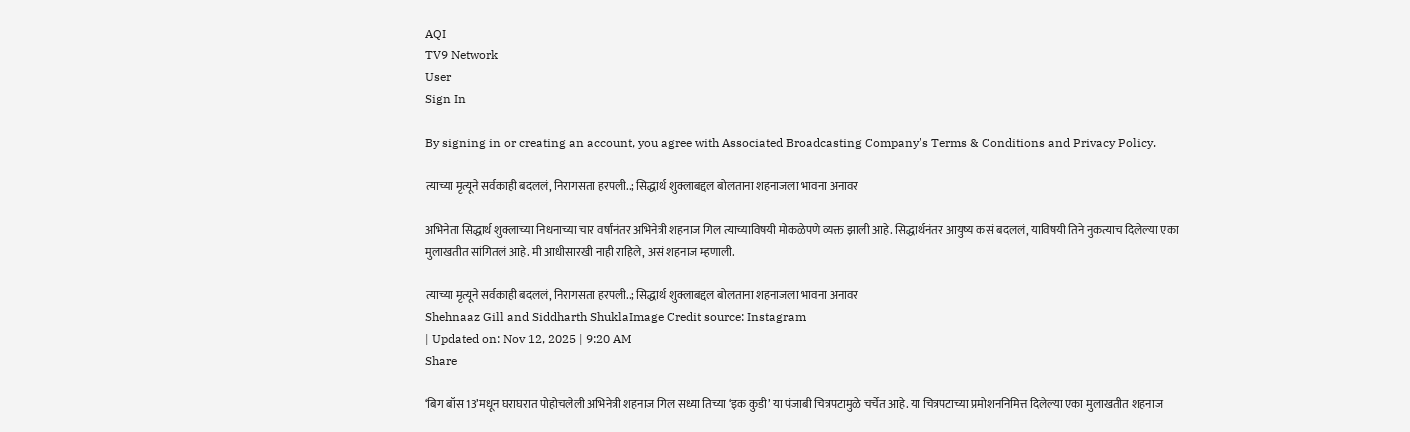AQI
TV9 Network
User
Sign In

By signing in or creating an account, you agree with Associated Broadcasting Company's Terms & Conditions and Privacy Policy.

त्याच्या मृत्यूने सर्वकाही बदललं, निरागसता हरपली..; सिद्धार्थ शुक्लाबद्दल बोलताना शहनाजला भावना अनावर

अभिनेता सिद्धार्थ शुक्लाच्या निधनाच्या चार वर्षांनंतर अभिनेत्री शहनाज गिल त्याच्याविषयी मोकळेपणे व्यक्त झाली आहे. सिद्धार्थनंतर आयुष्य कसं बदललं, याविषयी तिने नुकत्याच दिलेल्या एका मुलाखतीत सांगितलं आहे. मी आधीसारखी नाही राहिले, असं शहनाज म्हणाली.

त्याच्या मृत्यूने सर्वकाही बदललं, निरागसता हरपली..; सिद्धार्थ शुक्लाबद्दल बोलताना शहनाजला भावना अनावर
Shehnaaz Gill and Siddharth ShuklaImage Credit source: Instagram
| Updated on: Nov 12, 2025 | 9:20 AM
Share

‘बिग बॉस 13’मधून घराघरात पोहोचलेली अभिनेत्री शहनाज गिल सध्या तिच्या ‘इक कुडी’ या पंजाबी चित्रपटामुळे चर्चेत आहे. या चित्रपटाच्या प्रमोशननिमित्त दिलेल्या एका मुलाखतीत शहनाज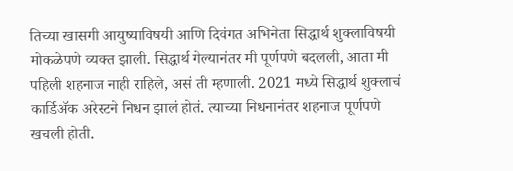तिच्या खासगी आयुष्याविषयी आणि दिवंगत अभिनेता सिद्धार्थ शुक्लाविषयी मोकळेपणे व्यक्त झाली. सिद्धार्थ गेल्यानंतर मी पूर्णपणे बदलली, आता मी पहिली शहनाज नाही राहिले, असं ती म्हणाली. 2021 मध्ये सिद्धार्थ शुक्लाचं कार्डिॲक अरेस्टने निधन झालं होतं. त्याच्या निधनानंतर शहनाज पूर्णपणे खचली होती.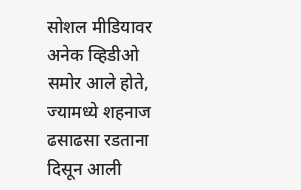सोशल मीडियावर अनेक व्हिडीओ समोर आले होते, ज्यामध्ये शहनाज ढसाढसा रडताना दिसून आली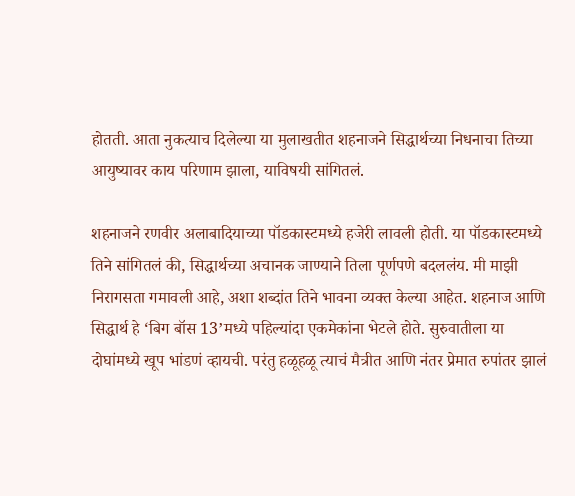होतती. आता नुकत्याच दिलेल्या या मुलाखतीत शहनाजने सिद्धार्थच्या निधनाचा तिच्या आयुष्यावर काय परिणाम झाला, याविषयी सांगितलं.

शहनाजने रणवीर अलाबादियाच्या पॉडकास्टमध्ये हजेरी लावली होती. या पॉडकास्टमध्ये तिने सांगितलं की, सिद्धार्थच्या अचानक जाण्याने तिला पूर्णपणे बदललंय. मी माझी निरागसता गमावली आहे, अशा शब्दांत तिने भावना व्यक्त केल्या आहेत. शहनाज आणि सिद्धार्थ हे ‘बिग बॉस 13’मध्ये पहिल्यांदा एकमेकांना भेटले होते. सुरुवातीला या दोघांमध्ये खूप भांडणं व्हायची. परंतु हळूहळू त्याचं मैत्रीत आणि नंतर प्रेमात रुपांतर झालं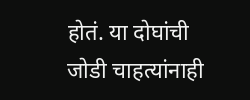होतं. या दोघांची जोडी चाहत्यांनाही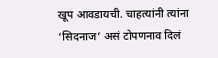खूप आवडायची. चाहत्यांनी त्यांना ‘सिदनाज’ असं टोपणनाव दिलं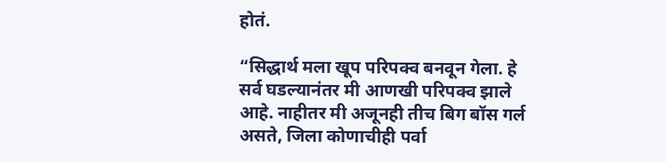होतं.

“सिद्धार्थ मला खूप परिपक्व बनवून गेला. हे सर्व घडल्यानंतर मी आणखी परिपक्व झाले आहे. नाहीतर मी अजूनही तीच बिग बॉस गर्ल असते, जिला कोणाचीही पर्वा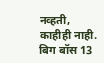नव्हती, काहीही नाही. बिग बॉस 13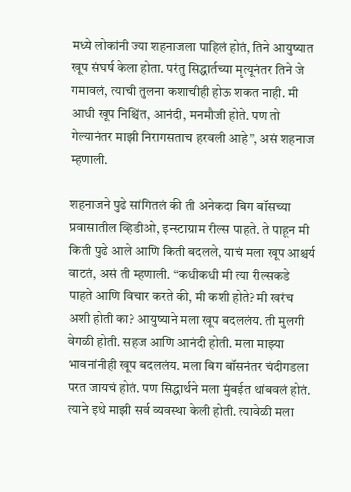मध्ये लोकांनी ज्या शहनाजला पाहिलं होतं, तिने आयुष्यात खूप संघर्ष केला होता. परंतु सिद्धार्तच्या मृत्यूनंतर तिने जे गमावलं, त्याची तुलना कशाचीही होऊ शकत नाही. मी आधी खूप निश्चिंत, आनंदी, मनमौजी होते. पण तो गेल्यानंतर माझी निरागसताच हरवली आहे”, असं शहनाज म्हणाली.

शहनाजने पुढे सांगितलं की ती अनेकदा बिग बॉसच्या प्रवासातील व्हिडीओ, इन्स्टाग्राम रील्स पाहते. ते पाहून मी किती पुढे आले आणि किती बदलले, याचं मला खूप आश्चर्य वाटतं, असं ती म्हणाली. “कधीकधी मी त्या रील्सकडे पाहते आणि विचार करते की, मी कशी होते? मी खरंच अशी होती का? आयुष्याने मला खूप बदललंय. ती मुलगी वेगळी होती. सहज आणि आनंदी होती. मला माझ्या भावनांनीही खूप बदललंय. मला बिग बॉसनंतर चंदीगडला परत जायचं होतं. पण सिद्धार्थने मला मुंबईत थांबवलं होतं. त्याने इथे माझी सर्व व्यवस्था केली होती. त्यावेळी मला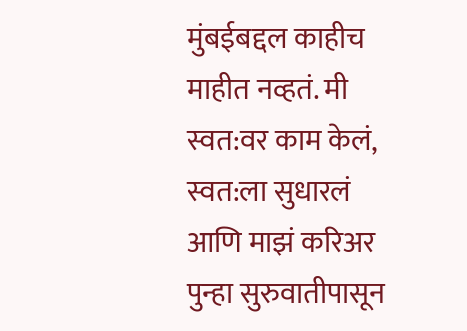मुंबईबद्दल काहीच माहीत नव्हतं. मी स्वत:वर काम केलं, स्वत:ला सुधारलं आणि माझं करिअर पुन्हा सुरुवातीपासून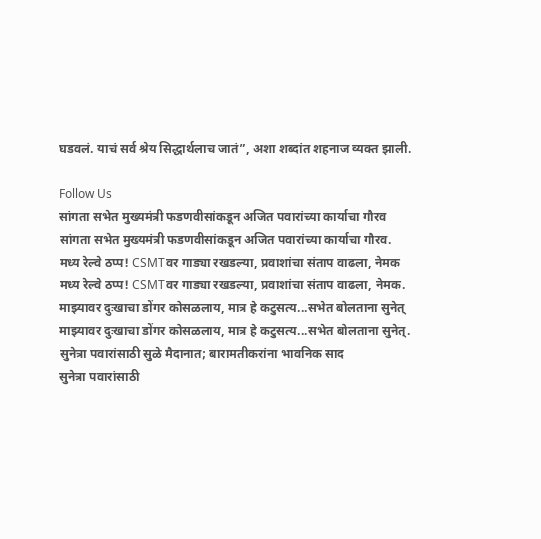घडवलं. याचं सर्व श्रेय सिद्धार्थलाच जातं”, अशा शब्दांत शहनाज व्यक्त झाली.

Follow Us
सांगता सभेत मुख्यमंत्री फडणवीसांकडून अजित पवारांच्या कार्याचा गौरव
सांगता सभेत मुख्यमंत्री फडणवीसांकडून अजित पवारांच्या कार्याचा गौरव.
मध्य रेल्वे ठप्प! CSMTवर गाड्या रखडल्या, प्रवाशांचा संताप वाढला, नेमक
मध्य रेल्वे ठप्प! CSMTवर गाड्या रखडल्या, प्रवाशांचा संताप वाढला, नेमक.
माझ्यावर दुःखाचा डोंगर कोसळलाय, मात्र हे कटुसत्य...सभेत बोलताना सुनेत्
माझ्यावर दुःखाचा डोंगर कोसळलाय, मात्र हे कटुसत्य...सभेत बोलताना सुनेत्.
सुनेत्रा पवारांसाठी सुळे मैदानात; बारामतीकरांना भावनिक साद
सुनेत्रा पवारांसाठी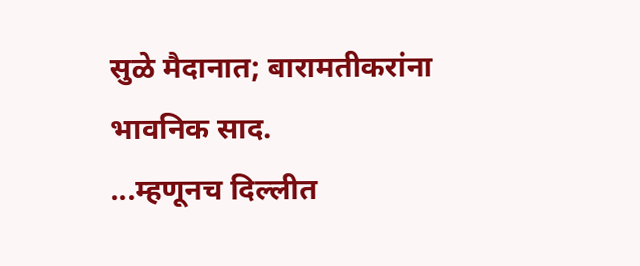सुळे मैदानात; बारामतीकरांना भावनिक साद.
...म्हणूनच दिल्लीत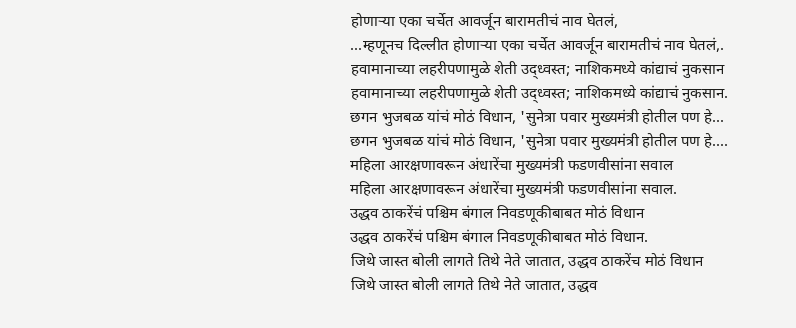होणाऱ्या एका चर्चेत आवर्जून बारामतीचं नाव घेतलं,
...म्हणूनच दिल्लीत होणाऱ्या एका चर्चेत आवर्जून बारामतीचं नाव घेतलं,.
हवामानाच्या लहरीपणामुळे शेती उद्ध्वस्त; नाशिकमध्ये कांद्याचं नुकसान
हवामानाच्या लहरीपणामुळे शेती उद्ध्वस्त; नाशिकमध्ये कांद्याचं नुकसान.
छगन भुजबळ यांचं मोठं विधान, 'सुनेत्रा पवार मुख्यमंत्री होतील पण हे...
छगन भुजबळ यांचं मोठं विधान, 'सुनेत्रा पवार मुख्यमंत्री होतील पण हे....
महिला आरक्षणावरून अंधारेंचा मुख्यमंत्री फडणवीसांना सवाल
महिला आरक्षणावरून अंधारेंचा मुख्यमंत्री फडणवीसांना सवाल.
उद्धव ठाकरेंचं पश्चिम बंगाल निवडणूकीबाबत मोठं विधान
उद्धव ठाकरेंचं पश्चिम बंगाल निवडणूकीबाबत मोठं विधान.
जिथे जास्त बोली लागते तिथे नेते जातात, उद्धव ठाकरेंच मोठं विधान
जिथे जास्त बोली लागते तिथे नेते जातात, उद्धव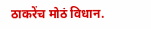ठाकरेंच मोठं विधान.